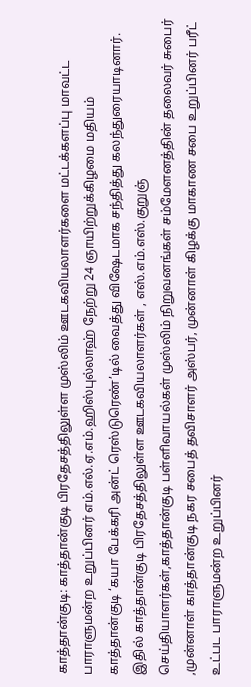காத்தான்குடி: காத்தான்குடி பிரதேசத்திலுள்ள முஸ்லிம் ஊடகவியலாளர்களை மட்டக்களப்பு மாவட்ட பாராளுமன்ற உறுப்பினர் எம்.எல்.ஏ.எம்.ஹிஸ்புல்லாஹ் நேற்று 24 ஞாயிற்றுக்கிழமை மதியம் காத்தான்குடி ‘கயா பேக்கரி அன்ட் ரெஸ்டுரெண்’டில் வைத்து விஷேடமாக சந்தித்து கலந்துரையாடினார்.
இதில் காத்தான்குடி பிரதேசத்திலுள்ள ஊடகவியலாளர்கள் , எஸ்.எம்.எஸ்.குறுஞ் செய்தியாளர்கள்,காத்தான்குடி பள்ளிவாயல்கள் முஸ்லிம் நிறுவனங்கள் சம்மேளனத்தின் தலைவர் சுபைர் ,முன்னாள் காத்தான்குடி நகர சபைத் தவிசாளர் அஸ்பர், முன்னாள் கிழக்கு மாகாண சபை உறுப்பினர் பரீட் உட்பட பாராளுமன்ற உறுப்பினர்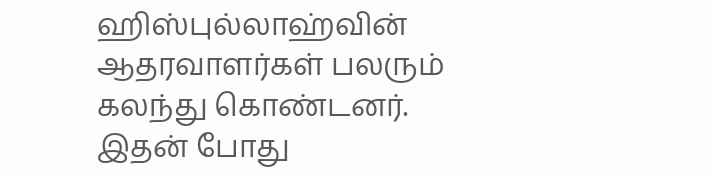ஹிஸ்புல்லாஹ்வின் ஆதரவாளர்கள் பலரும் கலந்து கொண்டனர்.
இதன் போது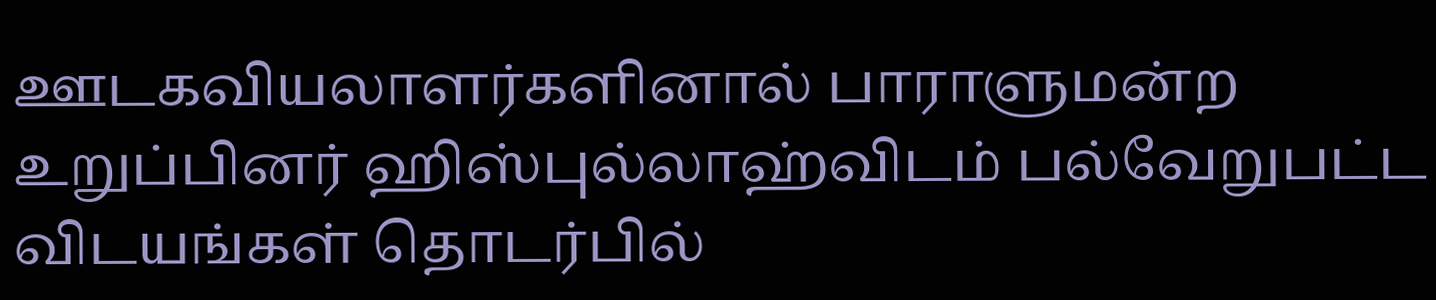ஊடகவியலாளர்களினால் பாராளுமன்ற உறுப்பினர் ஹிஸ்புல்லாஹ்விடம் பல்வேறுபட்ட விடயங்கள் தொடர்பில்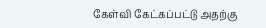கேள்வி கேட்கப்பட்டு அதற்கு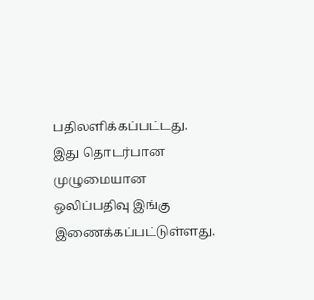பதிலளிக்கப்பட்டது.
இது தொடர்பான முழுமையான ஒலிப்பதிவு இங்கு இணைக்கப்பட்டுள்ளது.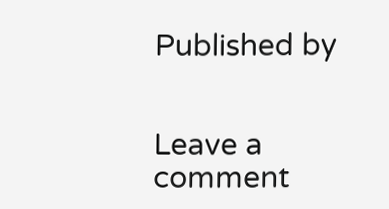Published by


Leave a comment